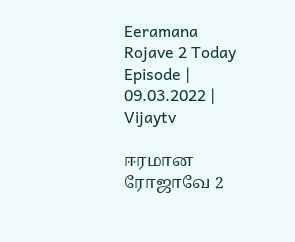Eeramana Rojave 2 Today Episode | 09.03.2022 | Vijaytv

ஈரமான ரோஜாவே 2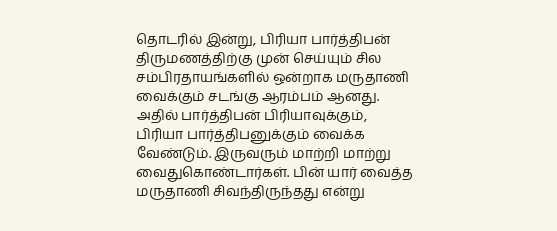தொடரில் இன்று, பிரியா பார்த்திபன் திருமணத்திற்கு முன் செய்யும் சில சம்பிரதாயங்களில் ஒன்றாக மருதாணி வைக்கும் சடங்கு ஆரம்பம் ஆனது. அதில் பார்த்திபன் பிரியாவுக்கும், பிரியா பார்த்திபனுக்கும் வைக்க வேண்டும். இருவரும் மாற்றி மாற்று வைதுகொண்டார்கள். பின் யார் வைத்த மருதாணி சிவந்திருந்தது என்று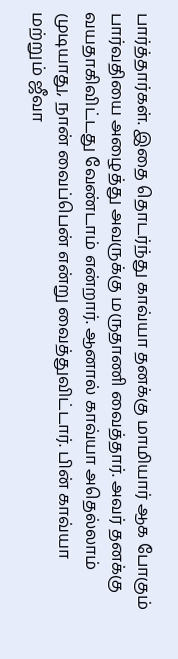பார்த்தார்கள். இதை தொடர்ந்து காவ்யா தனக்கு மாமியார் ஆக போகும் பார்வதியை அழைத்து அவருக்கு மருதாணி வைத்தார். அவர் தனக்கு வயதாகிவிட்டது வேண்டாம் என்றார். ஆனால் காவ்யா அதெல்லாம் முடியாது, நான் வைப்பென் என்று வைத்துவிட்டார். பின் காவ்யா மற்றும் ஜீவா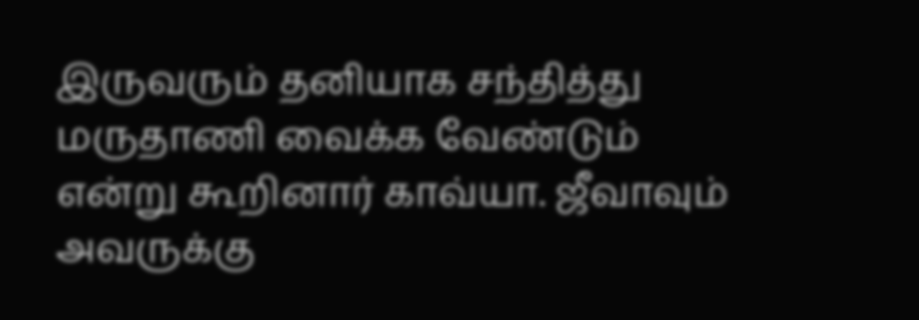இருவரும் தனியாக சந்தித்து மருதாணி வைக்க வேண்டும் என்று கூறினார் காவ்யா. ஜீவாவும் அவருக்கு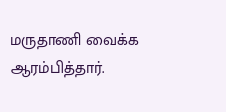மருதாணி வைக்க ஆரம்பித்தார்.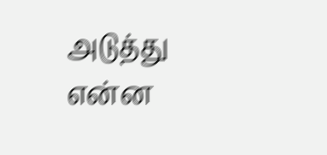அடுத்து என்ன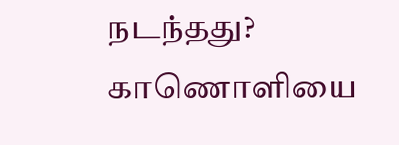நடந்தது? காணொளியை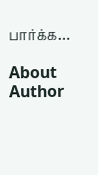பார்க்க…

About Author